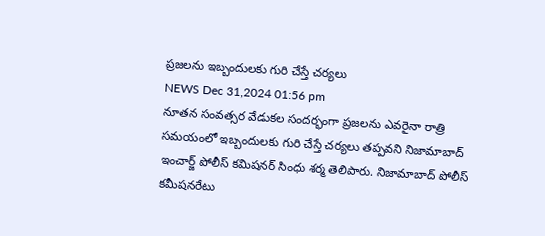ప్రజలను ఇబ్బందులకు గురి చేస్తే చర్యలు
NEWS Dec 31,2024 01:56 pm
నూతన సంవత్సర వేడుకల సందర్భంగా ప్రజలను ఎవరైనా రాత్రి సమయంలో ఇబ్బందులకు గురి చేస్తే చర్యలు తప్పవని నిజామాబాద్ ఇంచార్జ్ పోలీస్ కమిషనర్ సింధు శర్మ తెలిపారు. నిజామాబాద్ పోలీస్ కమీషనరేటు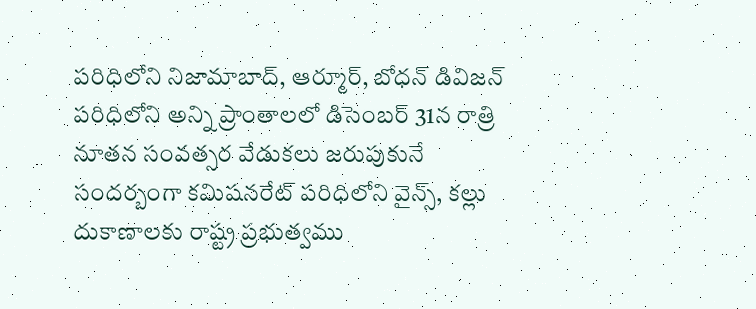పరిధిలోని నిజామాబాద్, ఆర్మూర్, బోధన్ డివిజన్ పరిధిలోని అన్ని ప్రాంతాలలో డిసెంబర్ 31న రాత్రి నూతన సంవత్సర వేడుకలు జరుపుకునే సందర్బంగా కమిషనరేట్ పరిధిలోని వైన్స్, కల్లు దుకాణాలకు రాష్ట్ర ప్రభుత్వము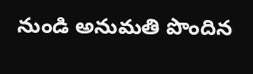నుండి అనుమతి పొందిన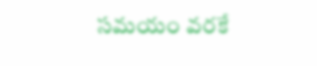సమయం వరకే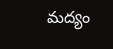మద్యం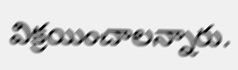విక్రయించాలన్నారు.